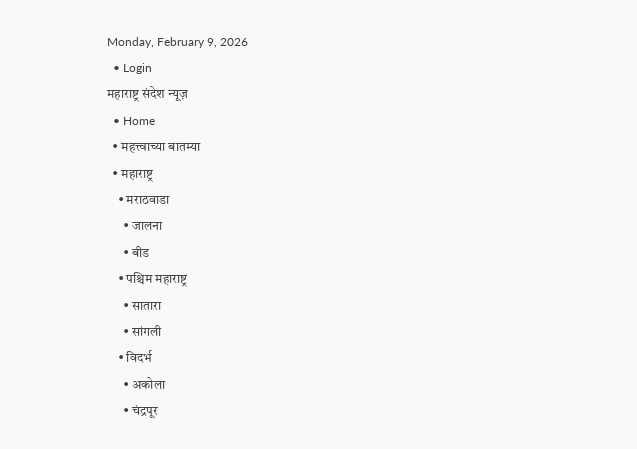Monday, February 9, 2026
  • Login
महाराष्ट्र संदेश न्यूज़
  • Home
  • महत्त्वाच्या बातम्या
  • महाराष्ट्र
    • मराठवाडा
      • जालना
      • बीड
    • पश्चिम महाराष्ट्र
      • सातारा
      • सांगली
    • विदर्भ
      • अकोला
      • चंद्रपूर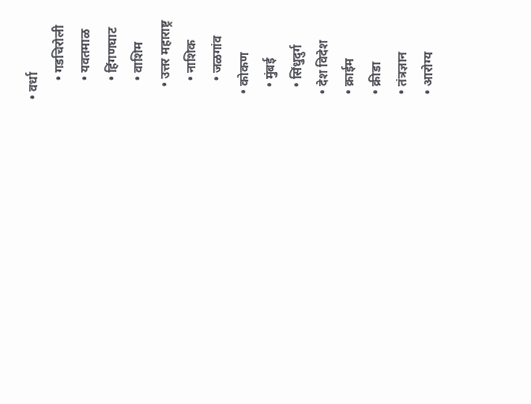• वर्धा
      • गडचिरोली
      • यवतमाळ
      • हिंगणघाट
      • वाशिम
    • उत्तर महाराष्ट्र
      • नाशिक
      • जळगांव
  • कोकण
    • मुंबई
    • सिंधुदुर्ग
  • देश विदेश
  • क्राईम
  • क्रीडा
  • तंत्रज्ञान
  • आरोग्य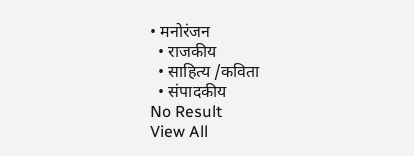• मनोरंजन
  • राजकीय
  • साहित्य /कविता
  • संपादकीय
No Result
View All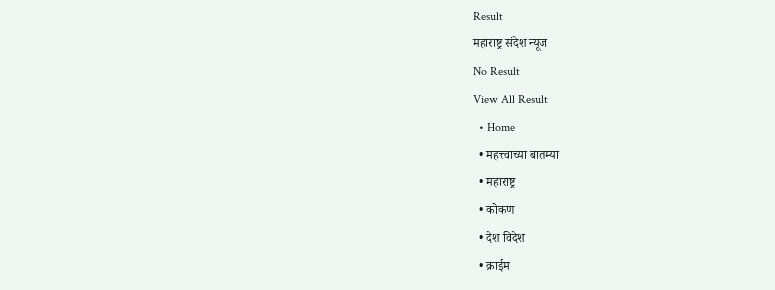Result
महाराष्ट्र संदेश न्यूज
No Result
View All Result
  • Home
  • महत्त्वाच्या बातम्या
  • महाराष्ट्र
  • कोकण
  • देश विदेश
  • क्राईम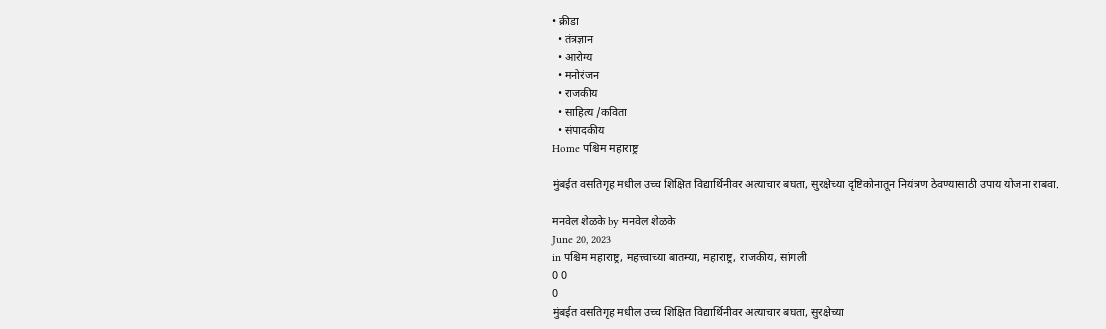• क्रीडा
  • तंत्रज्ञान
  • आरोग्य
  • मनोरंजन
  • राजकीय
  • साहित्य /कविता
  • संपादकीय
Home पश्चिम महाराष्ट्र

मुंबईत वसतिगृह मधील उच्च शिक्षित विद्यार्थिनीवर अत्याचार बघता, सुरक्षेच्या दृष्टिकोनातून नियंत्रण ठेवण्यासाठी उपाय योजना राबवा.

मनवेल शेळके by मनवेल शेळके
June 20, 2023
in पश्चिम महाराष्ट्र, महत्त्वाच्या बातम्या, महाराष्ट्र, राजकीय, सांगली
0 0
0
मुंबईत वसतिगृह मधील उच्च शिक्षित विद्यार्थिनीवर अत्याचार बघता, सुरक्षेच्या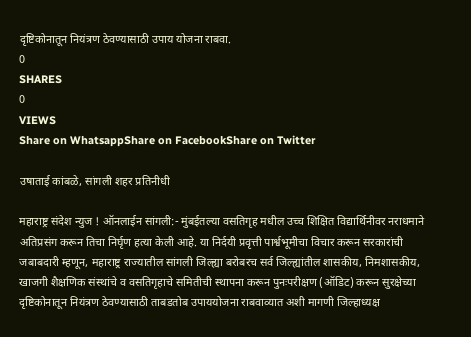दृष्टिकोनातून नियंत्रण ठेवण्यासाठी उपाय योजना राबवा.
0
SHARES
0
VIEWS
Share on WhatsappShare on FacebookShare on Twitter

उषाताई कांबळे, सांगली शहर प्रतिनीधी

महाराष्ट्र संदेश न्युज ! ऑनलाईन सांगली:- मुंबईतल्या वसतिगृह मधील उच्च शिक्षित विद्यार्थिनीवर नराधमाने अतिप्रसंग करून तिचा निर्घृण हत्या केली आहे. या निर्दयी प्रवृत्ती पार्श्वभूमीचा विचार करून सरकारांची जबाबदारी म्हणून, महाराष्ट्र राज्यातील सांगली जिल्ह्या बरोबरच सर्व जिल्ह्यांतील शासकीय, निमशासकीय, खाजगी शैक्षणिक संस्थांचे व वसतिगृहाचे समितीची स्थापना करून पुनःपरीक्षण (ऑडिट) करून सुरक्षेच्या दृष्टिकोनातून नियंत्रण ठेवण्यासाठी ताबडतोब उपाययोजना राबवाव्यात अशी मागणी जिल्हाध्यक्ष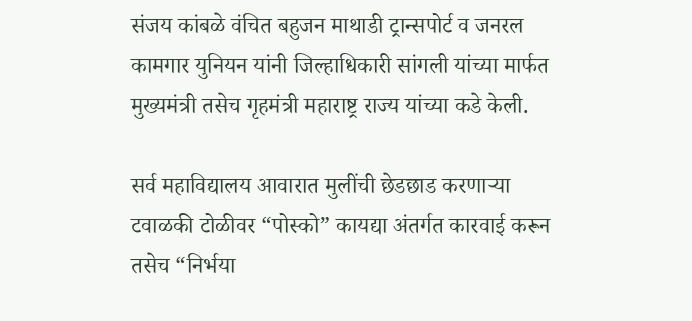संजय कांबळे वंचित बहुजन माथाडी ट्रान्सपोर्ट व जनरल कामगार युनियन यांनी जिल्हाधिकारी सांगली यांच्या मार्फत मुख्यमंत्री तसेच गृहमंत्री महाराष्ट्र राज्य यांच्या कडे केली.

सर्व महाविद्यालय आवारात मुलींची छेडछाड करणाऱ्या टवाळकी टोळीवर “पोस्को” कायद्या अंतर्गत कारवाई करून तसेच “निर्भया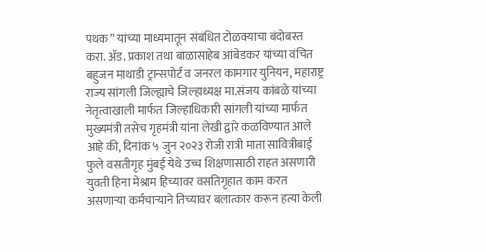पथक” यांच्या माध्यमातून संबंधित टोळक्याचा बंदोबस्त करा. ॲड. प्रकाश तथा बाळासाहेब आंबेडकर यांच्या वंचित बहुजन माथाडी ट्रान्सपोर्ट व जनरल कामगार युनियन, महाराष्ट्र राज्य सांगली जिल्ह्याचे जिल्हाध्यक्ष मा.संजय कांबळे यांच्या नेतृत्वाखाली मार्फत जिल्हाधिकारी सांगली यांच्या मार्फत मुख्यमंत्री तसेच गृहमंत्री यांना लेखी द्वारे कळविण्यात आले आहे की, दिनांक ५ जुन २०२३ रोजी रात्री माता सावित्रीबाई फुले वसतीगृह मुंबई येथे उच्च शिक्षणासाठी राहत असणारी युवती हिना मेश्राम हिच्यावर वसतिगृहात काम करत असणाऱ्या कर्मचाऱ्याने तिच्यावर बलात्कार करून हत्या केली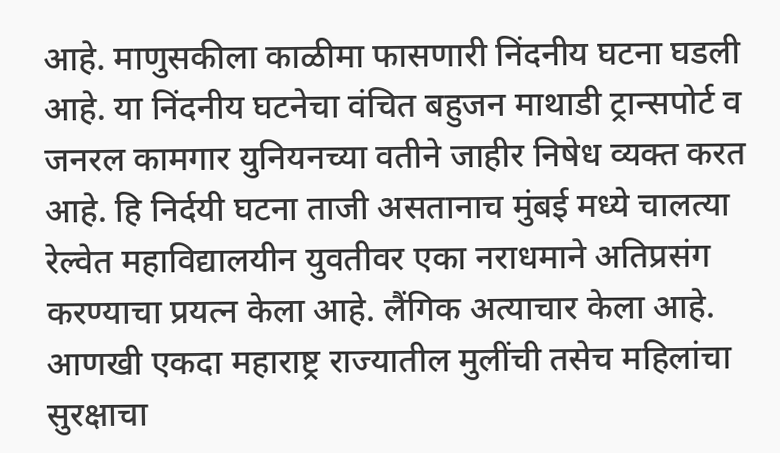आहे. माणुसकीला काळीमा फासणारी निंदनीय घटना घडली आहे. या निंदनीय घटनेचा वंचित बहुजन माथाडी ट्रान्सपोर्ट व जनरल कामगार युनियनच्या वतीने जाहीर निषेध व्यक्त करत आहे. हि निर्दयी घटना ताजी असतानाच मुंबई मध्ये चालत्या रेल्वेत महाविद्यालयीन युवतीवर एका नराधमाने अतिप्रसंग करण्याचा प्रयत्न केला आहे. लैंगिक अत्याचार केला आहे. आणखी एकदा महाराष्ट्र राज्यातील मुलींची तसेच महिलांचा सुरक्षाचा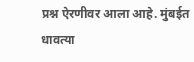प्रश्न ऐरणीवर आला आहे. मुंबईत धावत्या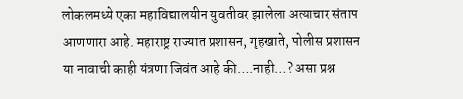लोकलमध्ये एका महाविद्यालयीन युवतीवर झालेला अत्याचार संताप आणणारा आहे. महाराष्ट्र राज्यात प्रशासन, गृहखाते, पोलीस प्रशासन या नावाची काही यंत्रणा जिवंत आहे की….नाही…? असा प्रश्न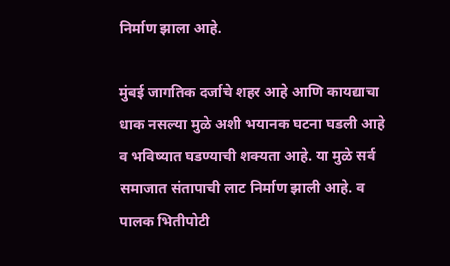निर्माण झाला आहे.

मुंबई जागतिक दर्जाचे शहर आहे आणि कायद्याचा धाक नसल्या मुळे अशी भयानक घटना घडली आहे व भविष्यात घडण्याची शक्यता आहे. या मुळे सर्व समाजात संतापाची लाट निर्माण झाली आहे. व पालक भितीपोटी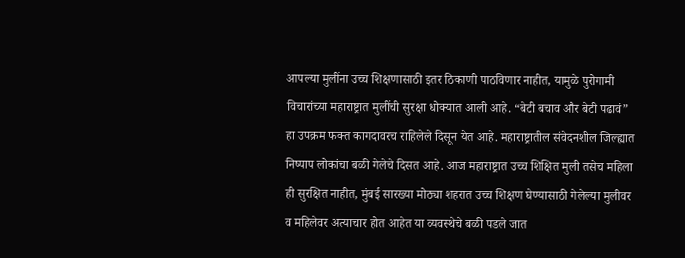आपल्या मुलींना उच्च शिक्षणासाठी इतर ठिकाणी पाठविणार नाहीत, यामुळे पुरोगामी विचारांच्या महाराष्ट्रात मुलींची सुरक्षा धोक्यात आली आहे. “बेटी बचाव और बेटी पढावं” हा उपक्रम फक्त कागदावरच राहिलेले दिसून येत आहे. महाराष्ट्रातील संवेदनशील जिल्ह्यात निष्पाप लोकांचा बळी गेलेचे दिसत आहे. आज महाराष्ट्रात उच्च शिक्षित मुली तसेच महिला ही सुरक्षित नाहीत, मुंबई सारख्या मोठ्या शहरात उच्च शिक्षण घेण्यासाठी गेलेल्या मुलीवर व महिलेवर अत्याचार होत आहेत या व्यवस्थेचे बळी पडले जात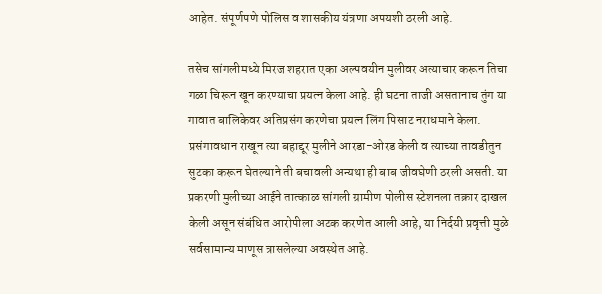आहेत. संपूर्णपणे पोलिस व शासकीय यंत्रणा अपयशी ठरली आहे.

तसेच सांगलीमध्ये मिरज शहरात एका अल्पवयीन मुलीवर अत्याचार करून तिचा गळा चिरून खून करण्याचा प्रयत्न केला आहे. ही घटना ताजी असतानाच तुंग या गावात बालिकेवर अतिप्रसंग करणेचा प्रयत्न लिंग पिसाट नराधमाने केला. प्रसंगावधान राखून त्या बहाद्दूर मुलीने आरडा-ओरड केली व त्याच्या तावडीतुन सुटका करून घेतल्याने ती बचावली अन्यथा ही बाब जीवघेणी ठरली असती. या प्रकरणी मुलीच्या आईने तात्काळ सांगली ग्रामीण पोलीस स्टेशनला तक्रार दाखल केली असून संबंधित आरोपीला अटक करणेत आली आहे, या निर्दयी प्रवृत्ती मुळे सर्वसामान्य माणूस त्रासलेल्या अवस्थेत आहे.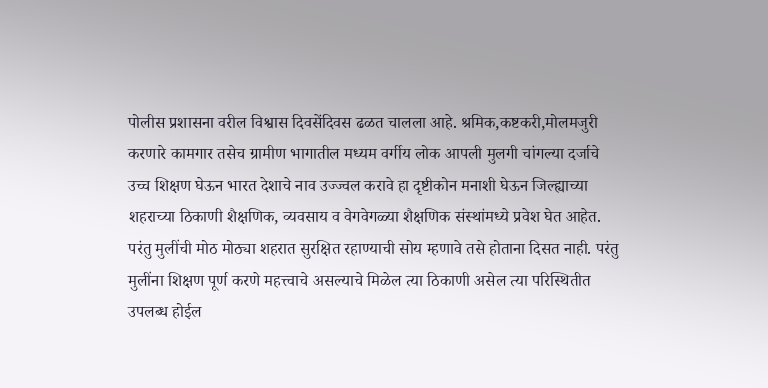पोलीस प्रशासना वरील विश्वास दिवसेंदिवस ढळत चालला आहे. श्रमिक,कष्टकरी,मोलमजुरी करणारे कामगार तसेच ग्रामीण भागातील मध्यम वर्गीय लोक आपली मुलगी चांगल्या दर्जाचे उच्च शिक्षण घेऊन भारत देशाचे नाव उज्ज्वल करावे हा दृष्टीकोन मनाशी घेऊन जिल्ह्याच्या शहराच्या ठिकाणी शैक्षणिक, व्यवसाय व वेगवेगळ्या शैक्षणिक संस्थांमध्ये प्रवेश घेत आहेत. परंतु मुलींची मोठ मोठ्या शहरात सुरक्षित रहाण्याची सोय म्हणावे तसे होताना दिसत नाही. परंतु मुलींना शिक्षण पूर्ण करणे महत्त्वाचे असल्याचे मिळेल त्या ठिकाणी असेल त्या परिस्थितीत उपलब्ध होईल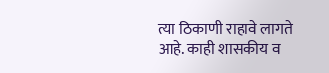त्या ठिकाणी राहावे लागते आहे. काही शासकीय व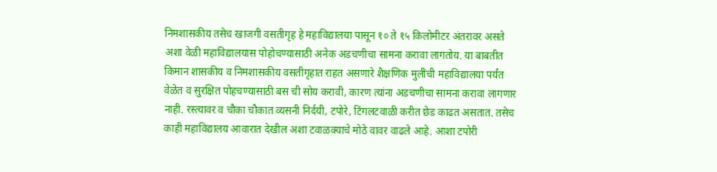निमशासकीय तसेच खाजगी वसतीगृह हे महाविद्यालया पासून १० ते १५ किलोमीटर अंतरावर असते अशा वेळी महाविद्यालयास पोहोचण्यासाठी अनेक अडचणीचा सामना करावा लागतोय. या बाबतीत किमान शासकीय व निमशासकीय वसतीगृहात राहत असणारे शैक्षणिक मुलींची महाविद्यालया पर्यंत वेळेत व सुरक्षित पोहचण्यासाठी बस ची सोय करावी, कारण त्यांना अडचणीचा सामना करावा लागणार नाही. रस्त्यावर व चौका चौकात व्यसनी निर्दयी, टपोरे, टिंगलटवाळी करीत छेड काढत असतात. तसेच काही महाविद्यालय आवारात देखील अशा टवाळक्याचे मोठे वावर वाढले आहे. आशा टपोरी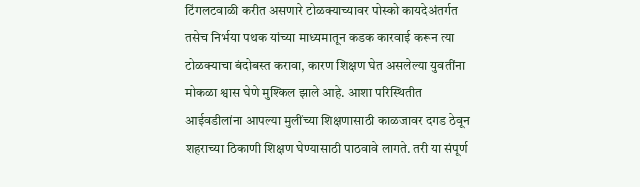टिंगलटवाळी करीत असणारे टोळक्याच्यावर पोस्को कायदेअंतर्गत तसेच निर्भया पथक यांच्या माध्यमातून कडक कारवाई करून त्या टोळक्याचा बंदोबस्त करावा, कारण शिक्षण घेत असलेल्या युवतींना मोकळा श्वास घेणे मुश्किल झाले आहे. आशा परिस्थितीत आईवडीलांना आपल्या मुलींच्या शिक्षणासाठी काळजावर दगड ठेवून शहराच्या ठिकाणी शिक्षण घेण्यासाठी पाठवावे लागते. तरी या संपूर्ण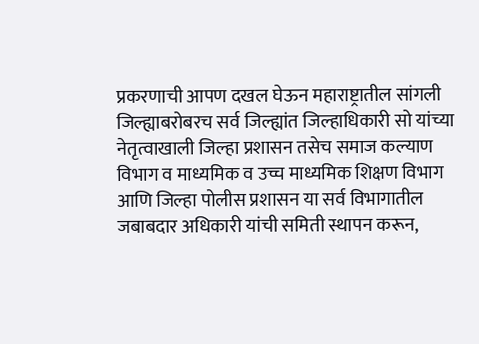प्रकरणाची आपण दखल घेऊन महाराष्ट्रातील सांगली जिल्ह्याबरोबरच सर्व जिल्ह्यांत जिल्हाधिकारी सो यांच्या नेतृत्वाखाली जिल्हा प्रशासन तसेच समाज कल्याण विभाग व माध्यमिक व उच्च माध्यमिक शिक्षण विभाग आणि जिल्हा पोलीस प्रशासन या सर्व विभागातील जबाबदार अधिकारी यांची समिती स्थापन करून,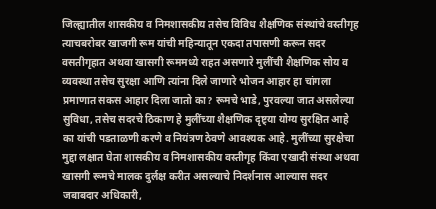जिल्ह्यातील शासकीय व निमशासकीय तसेच विविध शैक्षणिक संस्थांचे वस्तीगृह त्याचबरोबर खाजगी रूम यांची महिन्यातून एकदा तपासणी करून सदर वसतीगृहात अथवा खासगी रूममध्ये राहत असणारे मुलींची शैक्षणिक सोय व व्यवस्था तसेच सुरक्षा आणि त्यांना दिले जाणारे भोजन आहार हा चांगला प्रमाणात सकस आहार दिला जातो का? रूमचे भाडे, पुरवल्या जात असलेल्या सुविधा, तसेच सदरचे ठिकाण हे मुलींच्या शैक्षणिक दृष्ट्या योग्य सुरक्षित आहे का यांची पडताळणी करणे व नियंत्रण ठेवणे आवश्यक आहे. मुलींच्या सुरक्षेचा मुद्दा लक्षात घेता शासकीय व निमशासकीय वस्तीगृह किंवा एखादी संस्था अथवा खासगी रूमचे मालक दुर्लक्ष करीत असल्याचे निदर्शनास आल्यास सदर जबाबदार अधिकारी,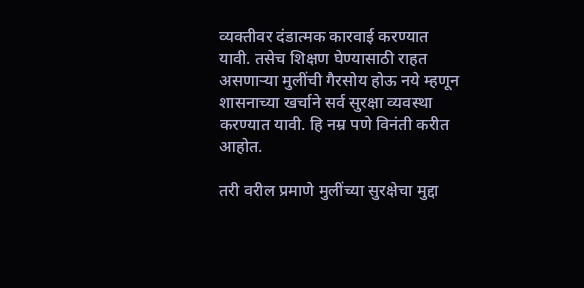व्यक्तीवर दंडात्मक कारवाई करण्यात यावी. तसेच शिक्षण घेण्यासाठी राहत असणाऱ्या मुलींची गैरसोय होऊ नये म्हणून शासनाच्या खर्चाने सर्व सुरक्षा व्यवस्था करण्यात यावी. हि नम्र पणे विनंती करीत आहोत.

तरी वरील प्रमाणे मुलींच्या सुरक्षेचा मुद्दा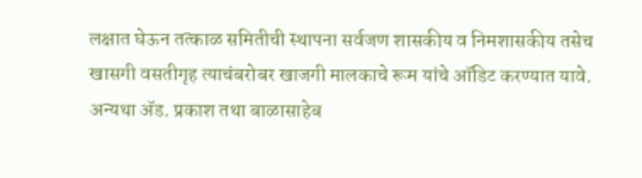लक्षात घेऊन तत्काळ समितीची स्थापना सर्वजण शासकीय व निमशासकीय तसेच खासगी वसतीगृह त्याचंबरोबर खाजगी मालकाचे रूम यांचे ऑडिट करण्यात यावे. अन्यथा ॲड. प्रकाश तथा बाळासाहेब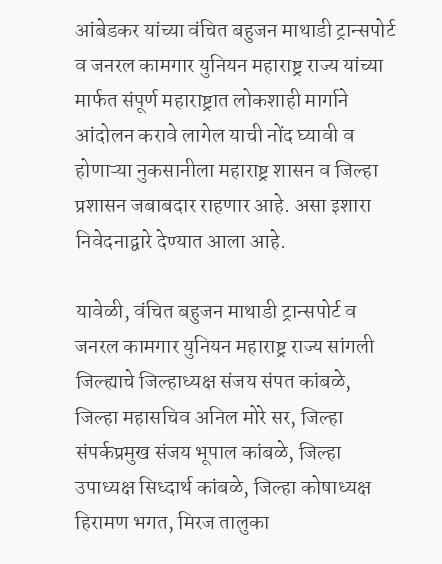आंबेडकर यांच्या वंचित बहुजन माथाडी ट्रान्सपोर्ट व जनरल कामगार युनियन महाराष्ट्र राज्य यांच्या मार्फत संपूर्ण महाराष्ट्रात लोकशाही मार्गाने आंदोलन करावे लागेल याची नोंद घ्यावी व होणाऱ्या नुकसानीला महाराष्ट्र शासन व जिल्हा प्रशासन जबाबदार राहणार आहे. असा इशारा निवेदनाद्वारे देण्यात आला आहे.

यावेळी, वंचित बहुजन माथाडी ट्रान्सपोर्ट व जनरल कामगार युनियन महाराष्ट्र राज्य सांगली जिल्ह्याचे जिल्हाध्यक्ष संजय संपत कांबळे, जिल्हा महासचिव अनिल मोरे सर, जिल्हा संपर्कप्रमुख संजय भूपाल कांबळे, जिल्हा उपाध्यक्ष सिध्दार्थ कांबळे, जिल्हा कोषाध्यक्ष हिरामण भगत, मिरज तालुका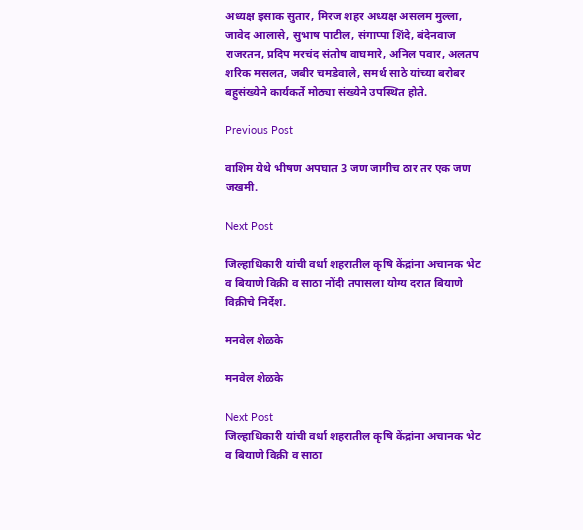अध्यक्ष इसाक सुतार, मिरज शहर अध्यक्ष असलम मुल्ला, जावेद आलासे, सुभाष पाटील, संगाप्पा शिंदे, बंदेनवाज राजरतन, प्रदिप मरचंद संतोष वाघमारे, अनिल पवार, अलतप शरिक मसलत, जबीर चमडेवाले, समर्थ साठे यांच्या बरोबर बहुसंख्येने कार्यकर्ते मोठ्या संख्येने उपस्थित होते.

Previous Post

वाशिम येथे भीषण अपघात 3 जण जागीच ठार तर एक जण जखमी.

Next Post

जिल्हाधिकारी यांची वर्धा शहरातील कृषि केंद्रांना अचानक भेट व बियाणे विक्री व साठा नोंदी तपासला योग्य दरात बियाणे विक्रीचे निर्देश.

मनवेल शेळके

मनवेल शेळके

Next Post
जिल्हाधिकारी यांची वर्धा शहरातील कृषि केंद्रांना अचानक भेट व बियाणे विक्री व साठा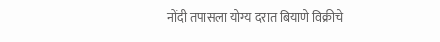नोंदी तपासला योग्य दरात बियाणे विक्रीचे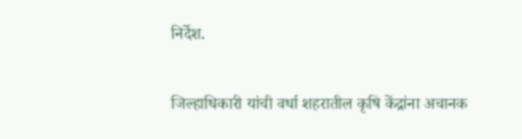निर्देश.

जिल्हाधिकारी यांची वर्धा शहरातील कृषि केंद्रांना अचानक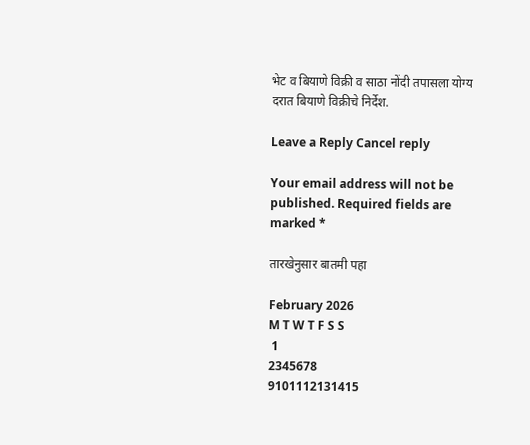भेट व बियाणे विक्री व साठा नोंदी तपासला योग्य दरात बियाणे विक्रीचे निर्देश.

Leave a Reply Cancel reply

Your email address will not be published. Required fields are marked *

तारखेनुसार बातमी पहा

February 2026
M T W T F S S
 1
2345678
9101112131415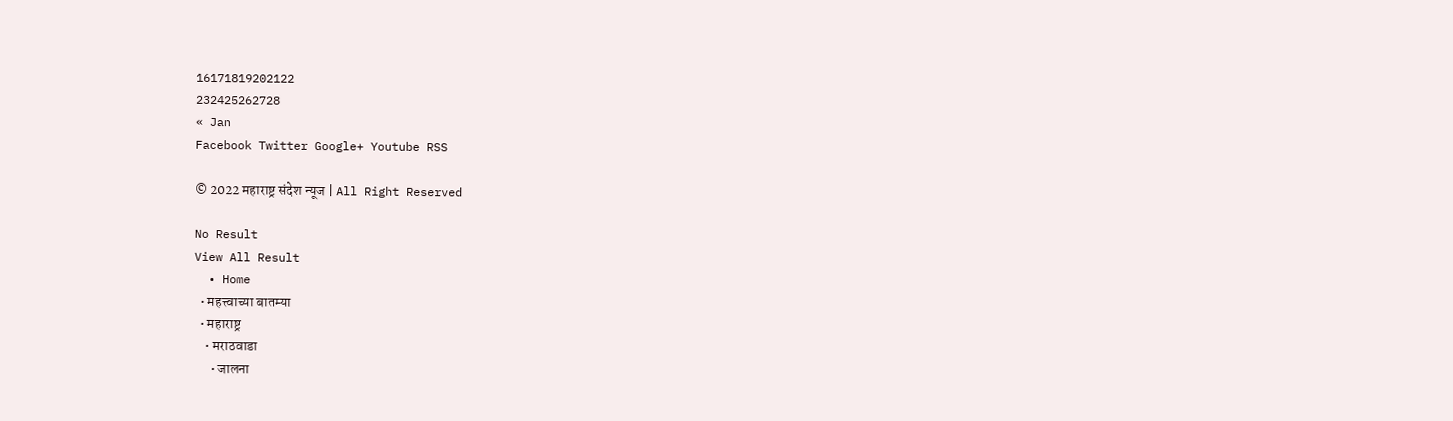16171819202122
232425262728
« Jan
Facebook Twitter Google+ Youtube RSS

© 2022 महाराष्ट्र संदेश न्यूज | All Right Reserved

No Result
View All Result
  • Home
  • महत्त्वाच्या बातम्या
  • महाराष्ट्र
    • मराठवाडा
      • जालना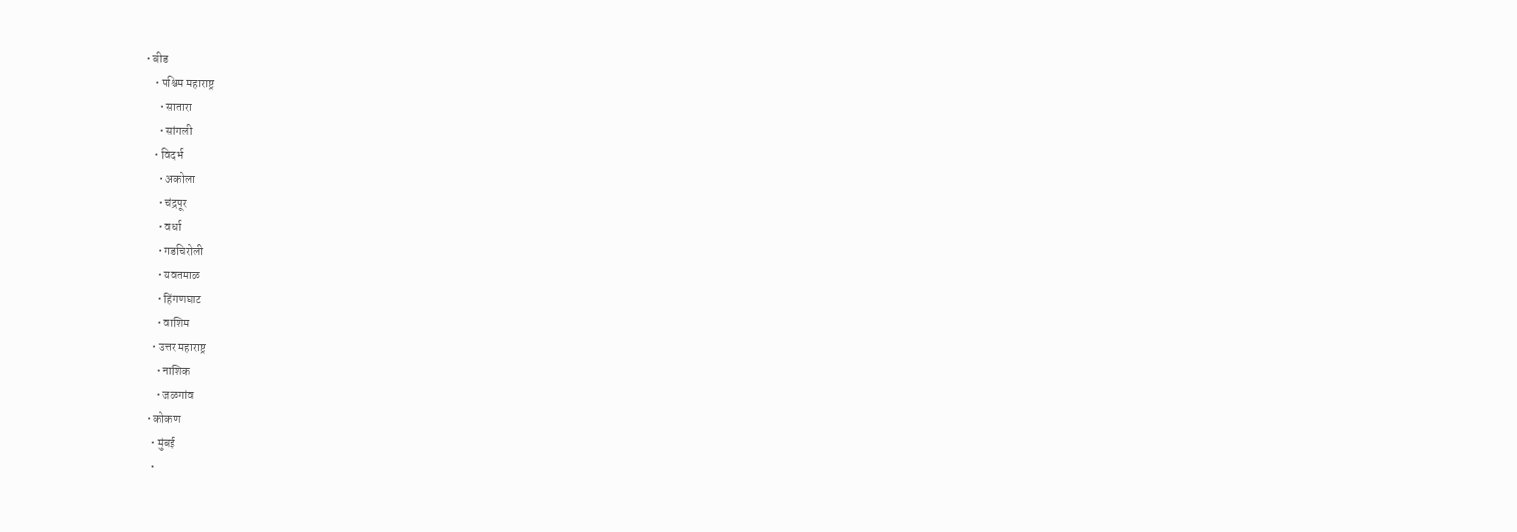• बीड
    • पश्चिम महाराष्ट्र
      • सातारा
      • सांगली
    • विदर्भ
      • अकोला
      • चंद्रपूर
      • वर्धा
      • गडचिरोली
      • यवतमाळ
      • हिंगणघाट
      • वाशिम
    • उत्तर महाराष्ट्र
      • नाशिक
      • जळगांव
  • कोकण
    • मुंबई
    •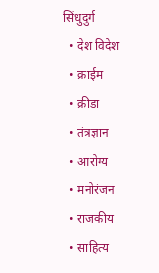सिंधुदुर्ग
  • देश विदेश
  • क्राईम
  • क्रीडा
  • तंत्रज्ञान
  • आरोग्य
  • मनोरंजन
  • राजकीय
  • साहित्य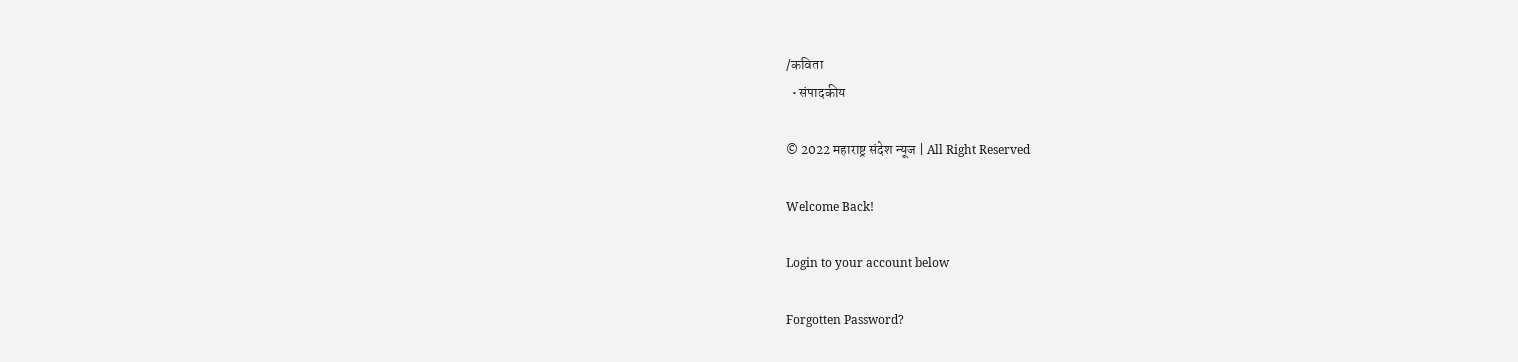/कविता
  • संपादकीय

© 2022 महाराष्ट्र संदेश न्यूज | All Right Reserved

Welcome Back!

Login to your account below

Forgotten Password?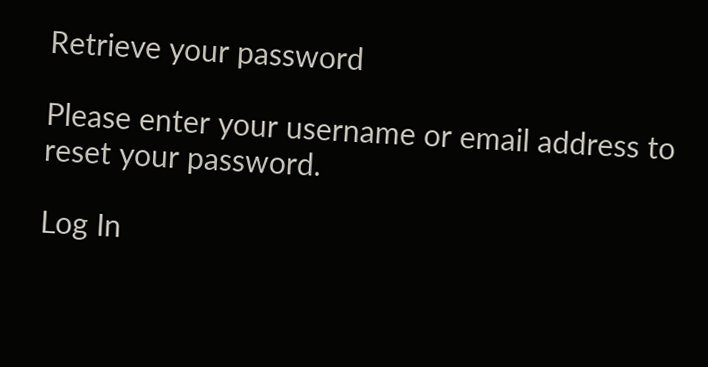Retrieve your password

Please enter your username or email address to reset your password.

Log In